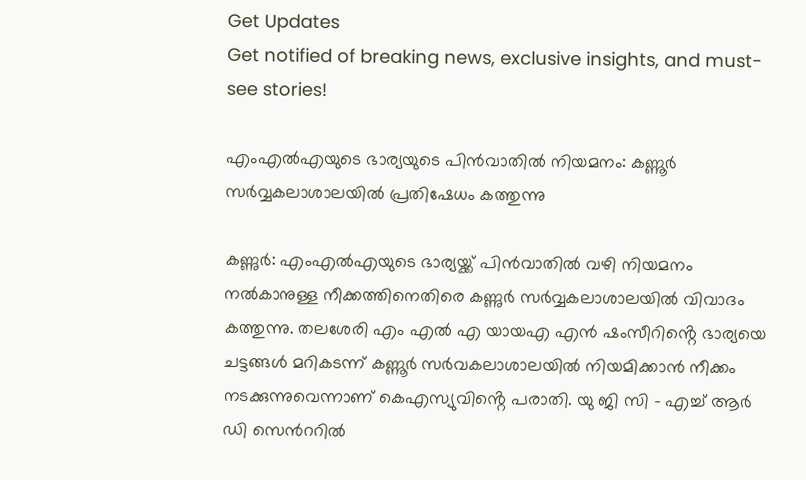Get Updates
Get notified of breaking news, exclusive insights, and must-see stories!

എംഎൽഎയുടെ ഭാര്യയുടെ പിൻവാതിൽ നിയമനം: കണ്ണൂർ സർവ്വകലാശാലയിൽ പ്രതിഷേധം കത്തുന്നു

കണ്ണുർ: എംഎൽഎയുടെ ഭാര്യയ്ക്ക് പിൻവാതിൽ വഴി നിയമനം നൽകാനുള്ള നീക്കത്തിനെതിരെ കണ്ണുർ സർവ്വകലാശാലയിൽ വിവാദം കത്തുന്നു. തലശേരി എം എൽ എ യായഎ എൻ ഷംസീറിൻ്റെ ഭാര്യയെ ചട്ടങ്ങൾ മറികടന്ന് കണ്ണൂർ സർവകലാശാലയിൽ നിയമിക്കാൻ നീക്കം നടക്കുന്നുവെന്നാണ് കെഎസ്യുവിൻ്റെ പരാതി. യു ജി സി - എച്ച് ആർ ഡി സെൻററിൽ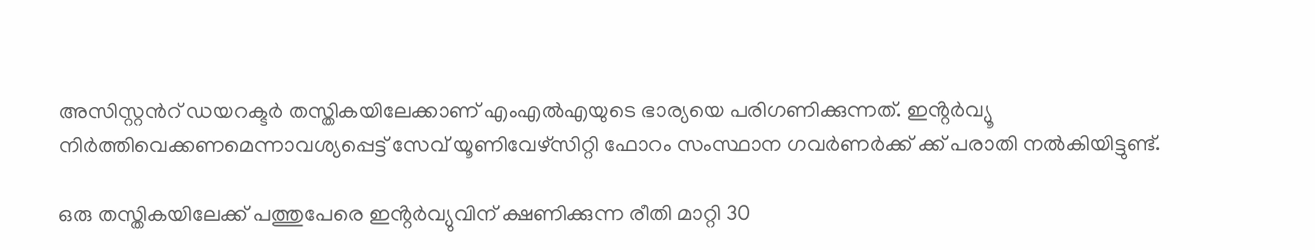അസിസ്റ്റൻറ് ഡയറക്ടർ തസ്തികയിലേക്കാണ് എംഎൽഎയുടെ ഭാര്യയെ പരിഗണിക്കുന്നത്. ഇൻ്റർവ്യൂ നിർത്തിവെക്കണമെന്നാവശ്യപ്പെട്ട് സേവ് യൂണിവേഴ്സിറ്റി ഫോറം സംസ്ഥാന ഗവർണർക്ക് ക്ക് പരാതി നൽകിയിട്ടുണ്ട്.

ഒരു തസ്തികയിലേക്ക് പത്തുപേരെ ഇൻ്റർവ്യുവിന് ക്ഷണിക്കുന്ന രീതി മാറ്റി 30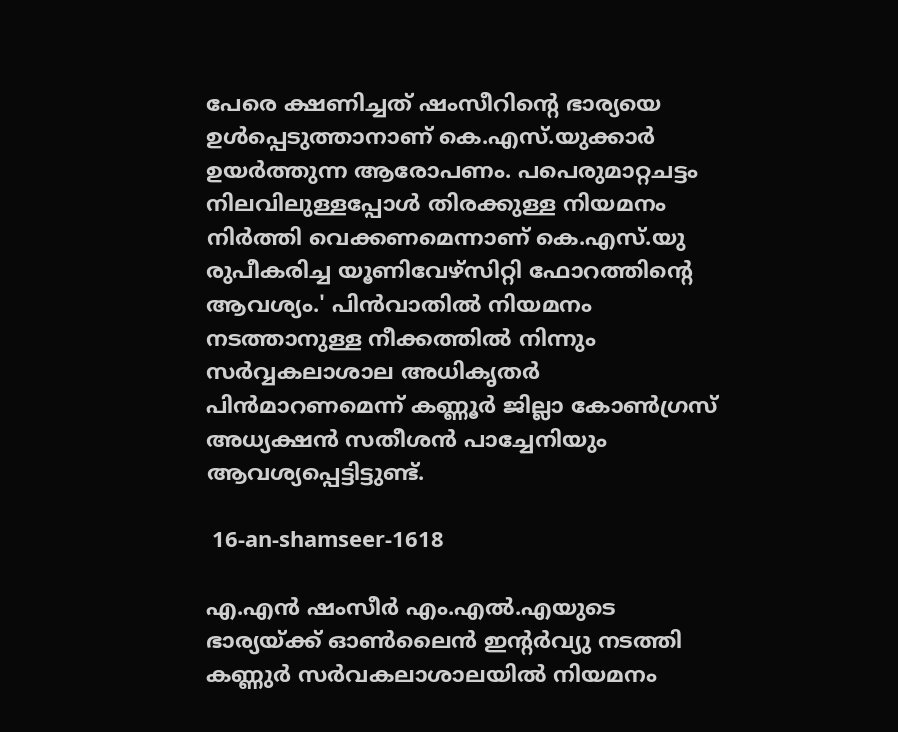പേരെ ക്ഷണിച്ചത് ഷംസീറിന്റെ ഭാര്യയെ ഉൾപ്പെടുത്താനാണ് കെ.എസ്.യുക്കാർ ഉയർത്തുന്ന ആരോപണം. പപെരുമാറ്റചട്ടം നിലവിലുള്ളപ്പോൾ തിരക്കുള്ള നിയമനം നിർത്തി വെക്കണമെന്നാണ് കെ.എസ്.യു രുപീകരിച്ച യൂണിവേഴ്സിറ്റി ഫോറത്തിന്റെ ആവശ്യം.' പിൻവാതിൽ നിയമനം നടത്താനുള്ള നീക്കത്തിൽ നിന്നും സർവ്വകലാശാല അധികൃതർ പിൻമാറണമെന്ന് കണ്ണൂർ ജില്ലാ കോൺഗ്രസ് അധ്യക്ഷൻ സതീശൻ പാച്ചേനിയും ആവശ്യപ്പെട്ടിട്ടുണ്ട്.

 16-an-shamseer-1618

എ.എൻ ഷംസീർ എം.എൽ.എയുടെ ഭാര്യയ്ക്ക് ഓൺലൈൻ ഇൻ്റർവ്യു നടത്തി കണ്ണുർ സർവകലാശാലയിൽ നിയമനം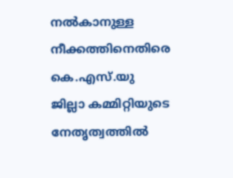നൽകാനുള്ള നീക്കത്തിനെതിരെ കെ.എസ്.യു ജില്ലാ കമ്മിറ്റിയുടെ നേതൃത്വത്തിൽ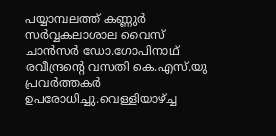പയ്യാമ്പലത്ത് കണ്ണുർ സർവ്വകലാശാല വൈസ് ചാൻസർ ഡോ.ഗോപിനാഥ് രവീന്ദ്രൻ്റെ വസതി കെ.എസ്.യു പ്രവർത്തകർ ഉപരോധിച്ചു.വെള്ളിയാഴ്ച്ച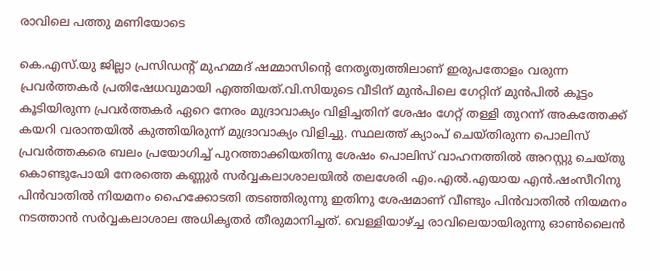രാവിലെ പത്തു മണിയോടെ

കെ.എസ്.യു ജില്ലാ പ്രസിഡൻ്റ് മുഹമ്മദ് ഷമ്മാസിൻ്റെ നേതൃത്വത്തിലാണ് ഇരുപതോളം വരുന്ന പ്രവർത്തകർ പ്രതിഷേധവുമായി എത്തിയത്.വി.സിയുടെ വീടിന് മുൻപിലെ ഗേറ്റിന് മുൻപിൽ കൂട്ടം കൂടിയിരുന്ന പ്രവർത്തകർ ഏറെ നേരം മുദ്രാവാക്യം വിളിച്ചതിന് ശേഷം ഗേറ്റ് തള്ളി തുറന്ന് അകത്തേക്ക് കയറി വരാന്തയിൽ കുത്തിയിരുന്ന് മുദ്രാവാക്യം വിളിച്ചു. സ്ഥലത്ത് ക്യാംപ് ചെയ്തിരുന്ന പൊലിസ് പ്രവർത്തകരെ ബലം പ്രയോഗിച്ച് പുറത്താക്കിയതിനു ശേഷം പൊലിസ് വാഹനത്തിൽ അറസ്റ്റു ചെയ്തു കൊണ്ടുപോയി നേരത്തെ കണ്ണുർ സർവ്വകലാശാലയിൽ തലശേരി എം.എൽ.എയായ എൻ.ഷംസീറിനു പിൻവാതിൽ നിയമനം ഹൈക്കോടതി തടഞ്ഞിരുന്നു ഇതിനു ശേഷമാണ് വീണ്ടും പിൻവാതിൽ നിയമനം നടത്താൻ സർവ്വകലാശാല അധികൃതർ തീരുമാനിച്ചത്. വെള്ളിയാഴ്ച്ച രാവിലെയായിരുന്നു ഓൺലൈൻ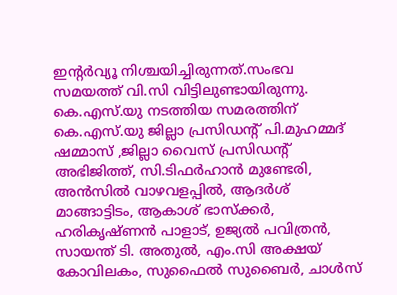ഇൻ്റർവ്യൂ നിശ്ചയിച്ചിരുന്നത്.സംഭവ സമയത്ത് വി.സി വിട്ടിലുണ്ടായിരുന്നു. കെ.എസ്.യു നടത്തിയ സമരത്തിന് കെ.എസ്.യു ജില്ലാ പ്രസിഡൻ്റ് പി.മുഹമ്മദ് ഷമ്മാസ് ,ജില്ലാ വൈസ് പ്രസിഡൻ്റ് അഭിജിത്ത്, സി.ടിഫർഹാൻ മുണ്ടേരി, അൻസിൽ വാഴവളപ്പിൽ, ആദർശ് മാങ്ങാട്ടിടം, ആകാശ് ഭാസ്ക്കർ, ഹരികൃഷ്ണൻ പാളാട്, ഉജ്യൽ പവിത്രൻ, സായന്ത് ടി. അതുൽ, എം.സി അക്ഷയ് കോവിലകം, സുഫൈൽ സുബൈർ, ചാൾസ്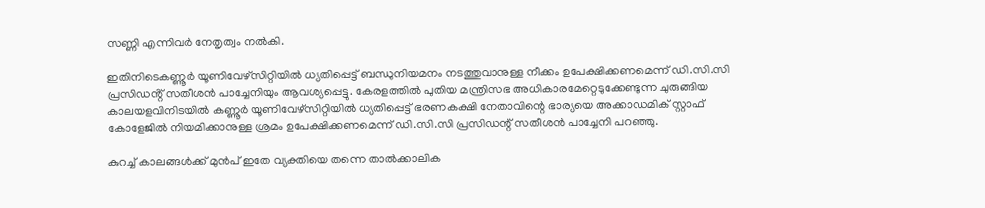സണ്ണി എന്നിവർ നേതൃത്വം നൽകി.

ഇതിനിടെകണ്ണൂർ യൂണിവേഴ്സിറ്റിയിൽ ധ്യതിപ്പെട്ട് ബന്ധുനിയമനം നടത്തുവാനുള്ള നീക്കം ഉപേക്ഷിക്കണമെന്ന് ഡി.സി.സി പ്രസിഡൻ്റ് സതീശൻ പാച്ചേനിയും ആവശ്യപ്പെട്ടു. കേരളത്തിൽ പുതിയ മന്ത്രിസഭ അധികാരമേറ്റെടുക്കേണ്ടുന്ന ചുരുങ്ങിയ കാലയളവിനിടയിൽ കണ്ണൂർ യൂണിവേഴ്സിറ്റിയിൽ ധ്യതിപ്പെട്ട് ഭരണകക്ഷി നേതാവിന്റെ ഭാര്യയെ അക്കാഡമിക് സ്റ്റാഫ് കോളേജിൽ നിയമിക്കാനുള്ള ശ്രമം ഉപേക്ഷിക്കണമെന്ന് ഡി.സി.സി പ്രസിഡന്റ് സതീശൻ പാച്ചേനി പറഞ്ഞു.

കുറച്ച് കാലങ്ങൾക്ക് മുൻപ് ഇതേ വ്യക്തിയെ തന്നെ താൽക്കാലിക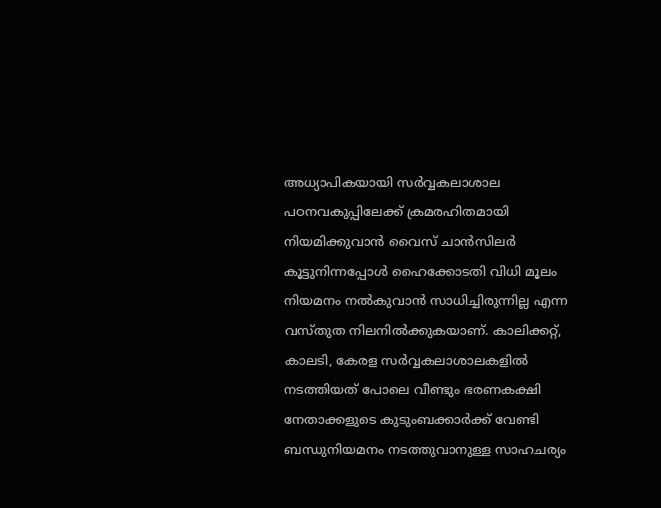അധ്യാപികയായി സർവ്വകലാശാല പഠനവകുപ്പിലേക്ക് ക്രമരഹിതമായി നിയമിക്കുവാൻ വൈസ് ചാൻസിലർ കൂട്ടുനിന്നപ്പോൾ ഹൈക്കോടതി വിധി മൂലം നിയമനം നൽകുവാൻ സാധിച്ചിരുന്നില്ല എന്ന വസ്തുത നിലനിൽക്കുകയാണ്. കാലിക്കറ്റ്‌, കാലടി, കേരള സർവ്വകലാശാലകളിൽ നടത്തിയത് പോലെ വീണ്ടും ഭരണകക്ഷി നേതാക്കളുടെ കുടുംബക്കാർക്ക് വേണ്ടി ബന്ധുനിയമനം നടത്തുവാനുള്ള സാഹചര്യം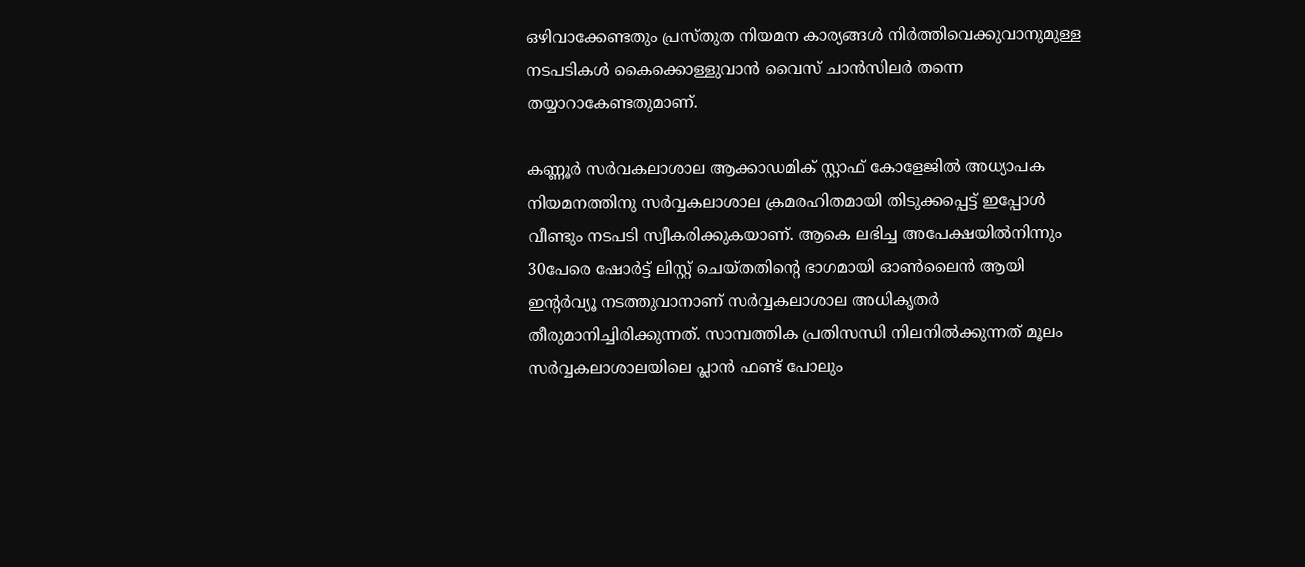ഒഴിവാക്കേണ്ടതും പ്രസ്തുത നിയമന കാര്യങ്ങൾ നിർത്തിവെക്കുവാനുമുള്ള നടപടികൾ കൈക്കൊള്ളുവാൻ വൈസ് ചാൻസിലർ തന്നെ തയ്യാറാകേണ്ടതുമാണ്.

കണ്ണൂർ സർവകലാശാല ആക്കാഡമിക് സ്റ്റാഫ് കോളേജിൽ അധ്യാപക നിയമനത്തിനു സർവ്വകലാശാല ക്രമരഹിതമായി തിടുക്കപ്പെട്ട് ഇപ്പോൾ വീണ്ടും നടപടി സ്വീകരിക്കുകയാണ്. ആകെ ലഭിച്ച അപേക്ഷയിൽനിന്നും 30പേരെ ഷോർട്ട് ലിസ്റ്റ് ചെയ്തതിന്റെ ഭാഗമായി ഓൺലൈൻ ആയി ഇന്റർവ്യൂ നടത്തുവാനാണ് സർവ്വകലാശാല അധികൃതർ തീരുമാനിച്ചിരിക്കുന്നത്. സാമ്പത്തിക പ്രതിസന്ധി നിലനിൽക്കുന്നത് മൂലം സർവ്വകലാശാലയിലെ പ്ലാൻ ഫണ്ട് പോലും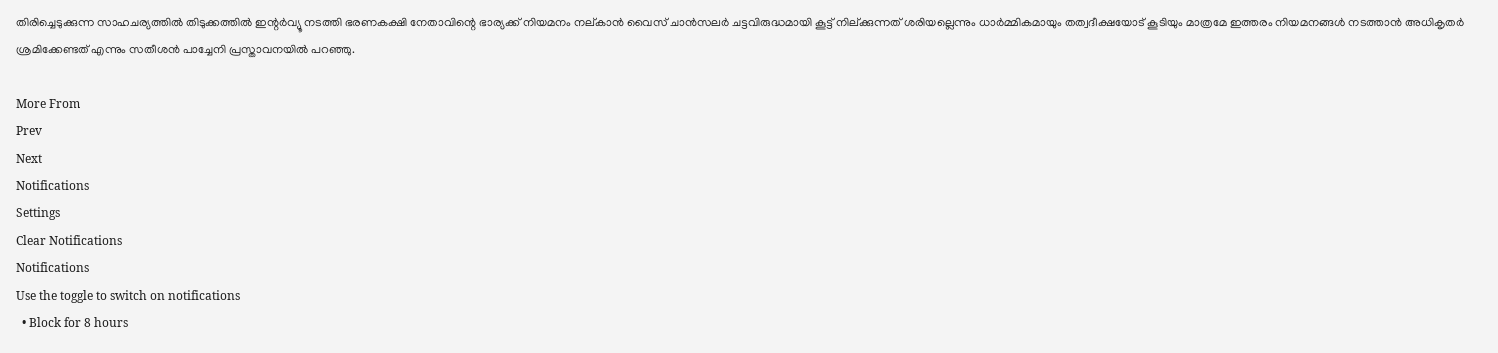തിരിച്ചെടുക്കുന്ന സാഹചര്യത്തിൽ തിടുക്കത്തിൽ ഇന്റർവ്യൂ നടത്തി ഭരണകക്ഷി നേതാവിന്റെ ഭാര്യക്ക് നിയമനം നല്കാൻ വൈസ് ചാൻസലർ ചട്ടവിരുദ്ധമായി കൂട്ട് നില്ക്കുന്നത് ശരിയല്ലെന്നും ധാർമ്മികമായും തത്വദീക്ഷയോട് കൂടിയും മാത്രമേ ഇത്തരം നിയമനങ്ങൾ നടത്താൻ അധികൃതർ ശ്രമിക്കേണ്ടത് എന്നും സതീശൻ പാച്ചേനി പ്രസ്താവനയിൽ പറഞ്ഞു.

More From
Prev
Next
Notifications
Settings
Clear Notifications
Notifications
Use the toggle to switch on notifications
  • Block for 8 hours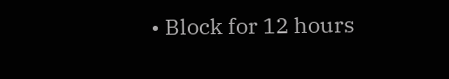• Block for 12 hours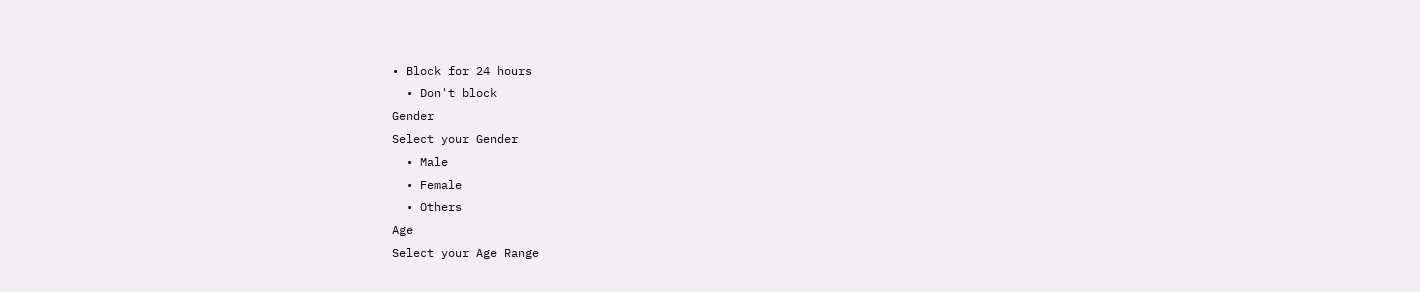• Block for 24 hours
  • Don't block
Gender
Select your Gender
  • Male
  • Female
  • Others
Age
Select your Age Range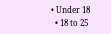• Under 18
  • 18 to 25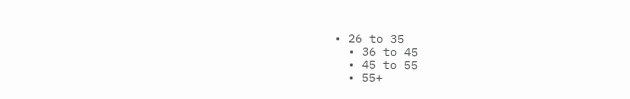• 26 to 35
  • 36 to 45
  • 45 to 55
  • 55+